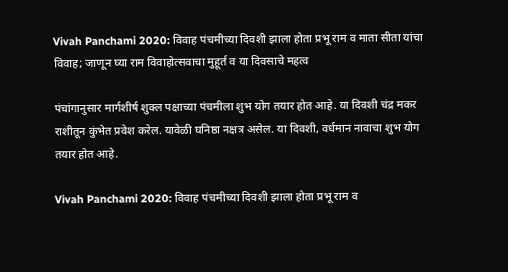Vivah Panchami 2020: विवाह पंचमीच्या दिवशी झाला होता प्रभू राम व माता सीता यांचा विवाह; जाणून घ्या राम विवाहोत्सवाचा मुहूर्त व या दिवसाचे महत्व

पंचांगानुसार मार्गशीर्ष शुक्ल पक्षाच्या पंचमीला शुभ योग तयार होत आहे. या दिवशी चंद्र मकर राशीतून कुंभेत प्रवेश करेल. यावेळी घनिष्ठा नक्षत्र असेल. या दिवशी, वर्धमान नावाचा शुभ योग तयार होत आहे.

Vivah Panchami 2020: विवाह पंचमीच्या दिवशी झाला होता प्रभू राम व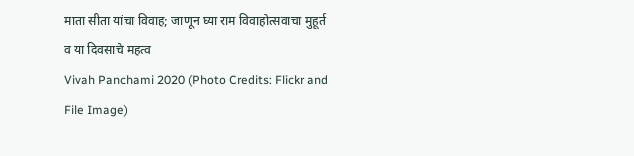माता सीता यांचा विवाह; जाणून घ्या राम विवाहोत्सवाचा मुहूर्त व या दिवसाचे महत्व
Vivah Panchami 2020 (Photo Credits: Flickr and File Image)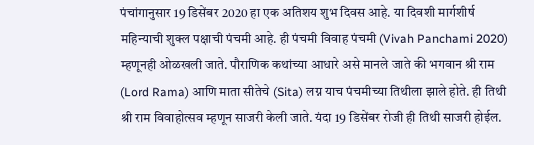पंचांगानुसार 19 डिसेंबर 2020 हा एक अतिशय शुभ दिवस आहे. या दिवशी मार्गशीर्ष महिन्याची शुक्ल पक्षाची पंचमी आहे. ही पंचमी विवाह पंचमी (Vivah Panchami 2020) म्हणूनही ओळखली जाते. पौराणिक कथांच्या आधारे असे मानले जाते की भगवान श्री राम (Lord Rama) आणि माता सीतेचे (Sita) लग्न याच पंचमीच्या तिथीला झाले होते. ही तिथी श्री राम विवाहोत्सव म्हणून साजरी केली जाते. यंदा 19 डिसेंबर रोजी ही तिथी साजरी होईल.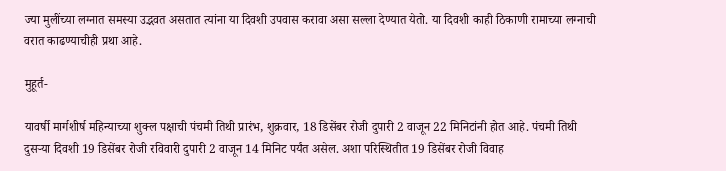ज्या मुलींच्या लग्नात समस्या उद्भवत असतात त्यांना या दिवशी उपवास करावा असा सल्ला देण्यात येतो. या दिवशी काही ठिकाणी रामाच्या लग्नाची वरात काढण्याचीही प्रथा आहे.

मुहूर्त-

यावर्षी मार्गशीर्ष महिन्याच्या शुक्ल पक्षाची पंचमी तिथी प्रारंभ, शुक्रवार, 18 डिसेंबर रोजी दुपारी 2 वाजून 22 मिनिटांनी होत आहे. पंचमी तिथी दुसर्‍या दिवशी 19 डिसेंबर रोजी रविवारी दुपारी 2 वाजून 14 मिनिट पर्यंत असेल. अशा परिस्थितीत 19 डिसेंबर रोजी विवाह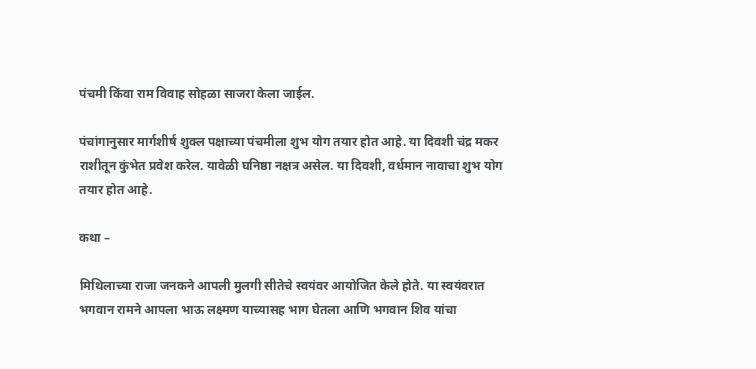पंचमी किंवा राम विवाह सोहळा साजरा केला जाईल.

पंचांगानुसार मार्गशीर्ष शुक्ल पक्षाच्या पंचमीला शुभ योग तयार होत आहे. या दिवशी चंद्र मकर राशीतून कुंभेत प्रवेश करेल. यावेळी घनिष्ठा नक्षत्र असेल. या दिवशी, वर्धमान नावाचा शुभ योग तयार होत आहे.

कथा –

मिथिलाच्या राजा जनकने आपली मुलगी सीतेचे स्वयंवर आयोजित केले होते. या स्वयंवरात भगवान रामने आपला भाऊ लक्ष्मण याच्यासह भाग घेतला आणि भगवान शिव यांचा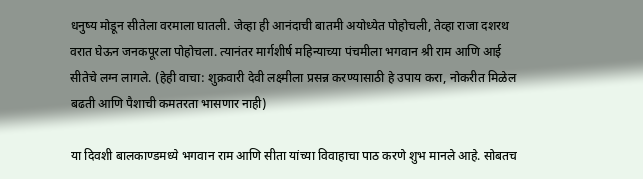धनुष्य मोडून सीतेला वरमाला घातली. जेव्हा ही आनंदाची बातमी अयोध्येत पोहोचली, तेव्हा राजा दशरथ वरात घेऊन जनकपूरला पोहोचला. त्यानंतर मार्गशीर्ष महिन्याच्या पंचमीला भगवान श्री राम आणि आई सीतेचे लग्न लागले. (हेही वाचा: शुक्रवारी देवी लक्ष्मीला प्रसन्न करण्यासाठी हे उपाय करा, नोकरीत मिळेल बढती आणि पैशाची कमतरता भासणार नाही)

या दिवशी बालकाण्डमध्ये भगवान राम आणि सीता यांच्या विवाहाचा पाठ करणे शुभ मानले आहे. सोबतच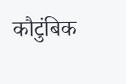कौटुंबिक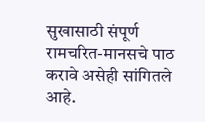सुखासाठी संपूर्ण रामचरित-मानसचे पाठ करावे असेही सांगितले आहे.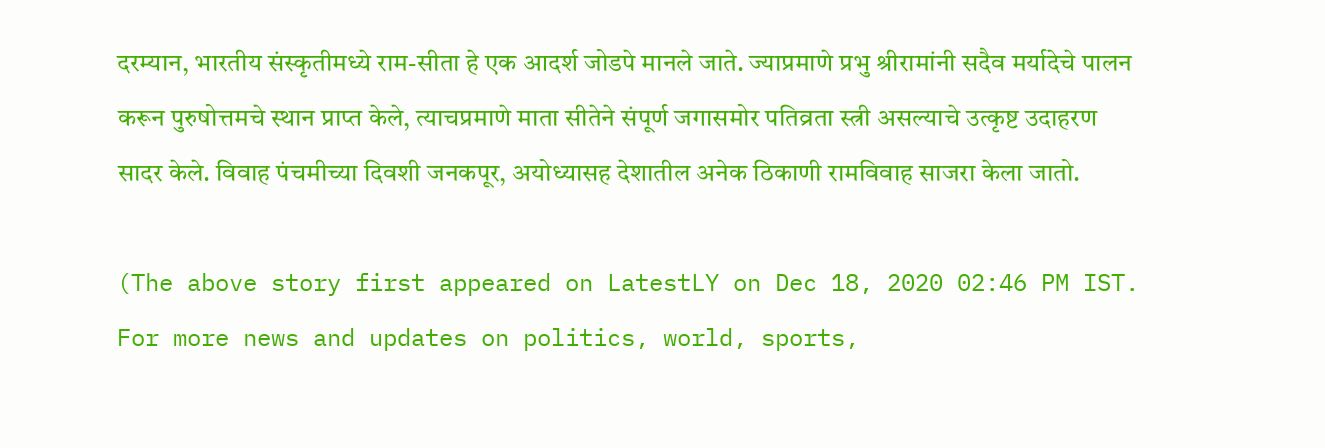दरम्यान, भारतीय संस्कृतीमध्ये राम-सीता हे एक आदर्श जोडपे मानले जाते. ज्याप्रमाणे प्रभु श्रीरामांनी सदैव मर्यादेचे पालन करून पुरुषोत्तमचे स्थान प्राप्त केले, त्याचप्रमाणे माता सीतेने संपूर्ण जगासमोर पतिव्रता स्त्री असल्याचे उत्कृष्ट उदाहरण सादर केले. विवाह पंचमीच्या दिवशी जनकपूर, अयोध्यासह देशातील अनेक ठिकाणी रामविवाह साजरा केला जातो.

(The above story first appeared on LatestLY on Dec 18, 2020 02:46 PM IST. For more news and updates on politics, world, sports,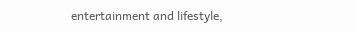entertainment and lifestyle,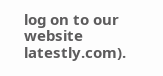log on to our website latestly.com).